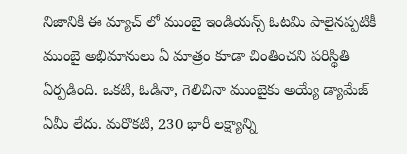నిజానికి ఈ మ్యాచ్ లో ముంబై ఇండియన్స్ ఓటమి పాలైనప్పటికీ ముంబై అభిమానులు ఏ మాత్రం కూడా చింతించని పరిస్థితి ఏర్పడింది. ఒకటి, ఓడినా, గెలిచినా ముంబైకు అయ్యే డ్యామేజ్ ఏమీ లేదు. మరొకటి, 230 భారీ లక్ష్యాన్ని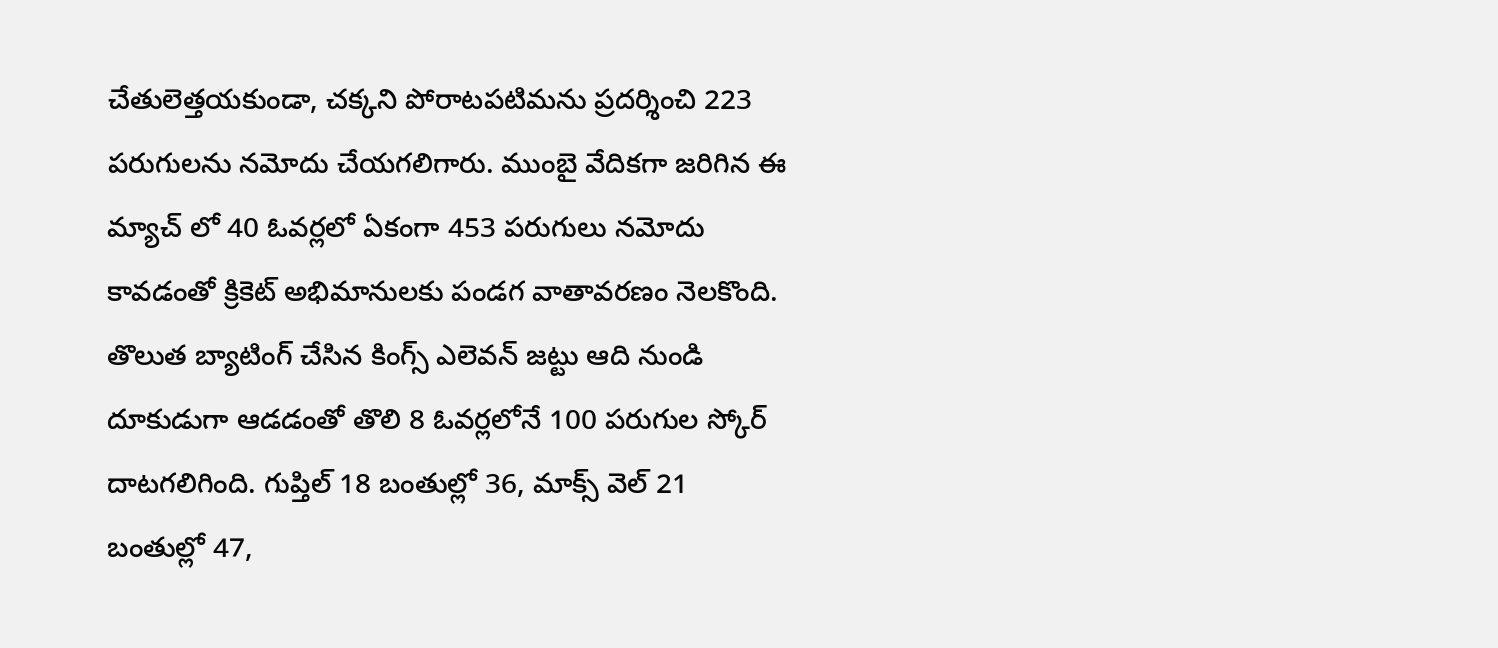చేతులెత్తయకుండా, చక్కని పోరాటపటిమను ప్రదర్శించి 223 పరుగులను నమోదు చేయగలిగారు. ముంబై వేదికగా జరిగిన ఈ మ్యాచ్ లో 40 ఓవర్లలో ఏకంగా 453 పరుగులు నమోదు కావడంతో క్రికెట్ అభిమానులకు పండగ వాతావరణం నెలకొంది.
తొలుత బ్యాటింగ్ చేసిన కింగ్స్ ఎలెవన్ జట్టు ఆది నుండి దూకుడుగా ఆడడంతో తొలి 8 ఓవర్లలోనే 100 పరుగుల స్కోర్ దాటగలిగింది. గుప్తిల్ 18 బంతుల్లో 36, మాక్స్ వెల్ 21 బంతుల్లో 47,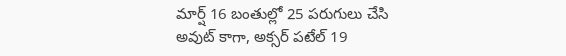మార్ష్ 16 బంతుల్లో 25 పరుగులు చేసి అవుట్ కాగా, అక్సర్ పటేల్ 19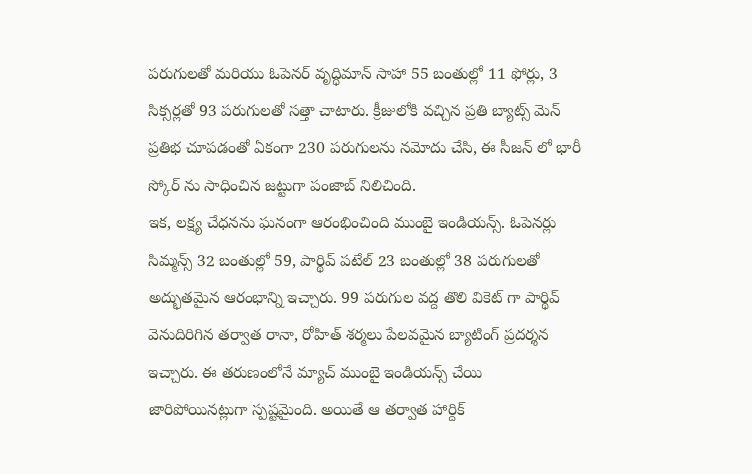పరుగులతో మరియు ఓపెనర్ వృద్ధిమాన్ సాహా 55 బంతుల్లో 11 ఫోర్లు, 3 సిక్సర్లతో 93 పరుగులతో సత్తా చాటారు. క్రీజులోకి వచ్చిన ప్రతి బ్యాట్స్ మెన్ ప్రతిభ చూపడంతో ఏకంగా 230 పరుగులను నమోదు చేసి, ఈ సీజన్ లో భారీ స్కోర్ ను సాధించిన జట్టుగా పంజాబ్ నిలిచింది.
ఇక, లక్ష్య చేధనను ఘనంగా ఆరంభించింది ముంబై ఇండియన్స్. ఓపెనర్లు సిమ్మన్స్ 32 బంతుల్లో 59, పార్థివ్ పటేల్ 23 బంతుల్లో 38 పరుగులతో అద్భుతమైన ఆరంభాన్ని ఇచ్చారు. 99 పరుగుల వద్ద తొలి వికెట్ గా పార్థివ్ వెనుదిరిగిన తర్వాత రానా, రోహిత్ శర్మలు పేలవమైన బ్యాటింగ్ ప్రదర్శన ఇచ్చారు. ఈ తరుణంలోనే మ్యాచ్ ముంబై ఇండియన్స్ చేయి జారిపోయినట్లుగా స్పష్టమైంది. అయితే ఆ తర్వాత హార్దిక్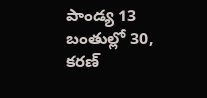పాండ్య 13 బంతుల్లో 30, కరణ్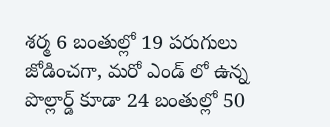శర్మ 6 బంతుల్లో 19 పరుగులు జోడించగా, మరో ఎండ్ లో ఉన్న పొల్లార్డ్ కూడా 24 బంతుల్లో 50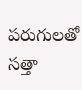పరుగులతో సత్తా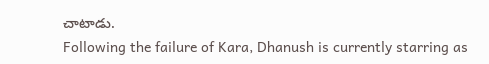చాటాడు.
Following the failure of Kara, Dhanush is currently starring as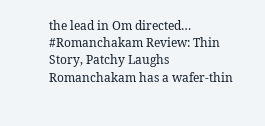the lead in Om directed…
#Romanchakam Review: Thin Story, Patchy Laughs Romanchakam has a wafer-thin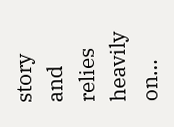story and relies heavily on…